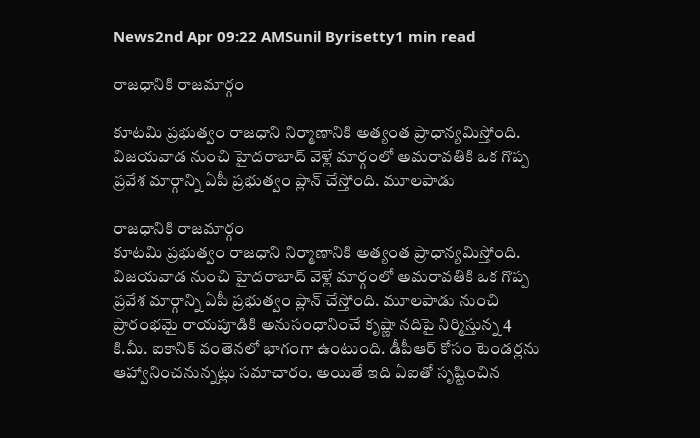News2nd Apr 09:22 AMSunil Byrisetty1 min read

రాజధానికి రాజమార్గం

కూటమి ప్రభుత్వం రాజధాని నిర్మాణానికి అత్యంత ప్రాధాన్యమిస్తోంది. విజయవాడ నుంచి హైదరాబాద్ వెళ్లే మార్గంలో అమరావతికి ఒక గొప్ప ప్రవేశ మార్గాన్ని ఏపీ ప్రభుత్వం ప్లాన్ చేస్తోంది. మూలపాడు

రాజధానికి రాజమార్గం
కూటమి ప్రభుత్వం రాజధాని నిర్మాణానికి అత్యంత ప్రాధాన్యమిస్తోంది. విజయవాడ నుంచి హైదరాబాద్ వెళ్లే మార్గంలో అమరావతికి ఒక గొప్ప ప్రవేశ మార్గాన్ని ఏపీ ప్రభుత్వం ప్లాన్ చేస్తోంది. మూలపాడు నుంచి ప్రారంభమై రాయపూడికి అనుసంధానించే కృష్ణా నదిపై నిర్మిస్తున్న 4 కి.మీ. ఐకానిక్ వంతెనలో భాగంగా ఉంటుంది. డీపీఆర్ కోసం టెండర్లను ఆహ్వానించనున్నట్లు సమాచారం. అయితే ఇది ఏఐతో సృష్టించిన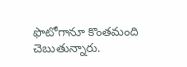ఫొటోగానూ కొంతమంది చెబుతున్నారు.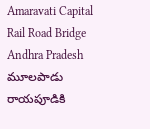Amaravati Capital
Rail Road Bridge
Andhra Pradesh
మూలపాడు
రాయపూడికి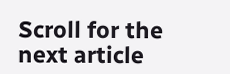Scroll for the next article